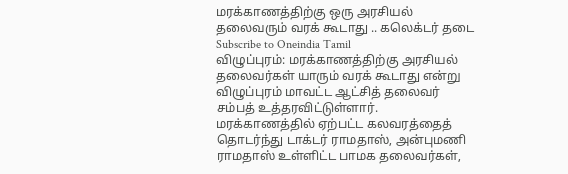மரக்காணத்திற்கு ஒரு அரசியல் தலைவரும் வரக் கூடாது .. கலெக்டர் தடை
Subscribe to Oneindia Tamil
விழுப்புரம்: மரக்காணத்திற்கு அரசியல் தலைவர்கள் யாரும் வரக் கூடாது என்று விழுப்புரம் மாவட்ட ஆட்சித் தலைவர் சம்பத் உத்தரவிட்டுள்ளார்.
மரக்காணத்தில் ஏற்பட்ட கலவரத்தைத் தொடர்ந்து டாக்டர் ராமதாஸ், அன்புமணி ராமதாஸ் உள்ளிட்ட பாமக தலைவர்கள்,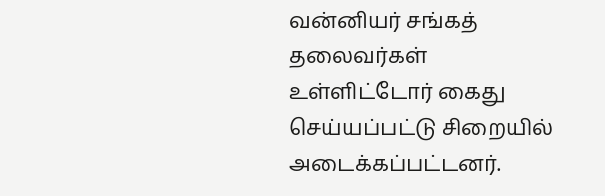வன்னியர் சங்கத் தலைவர்கள் உள்ளிட்டோர் கைது செய்யப்பட்டு சிறையில் அடைக்கப்பட்டனர்.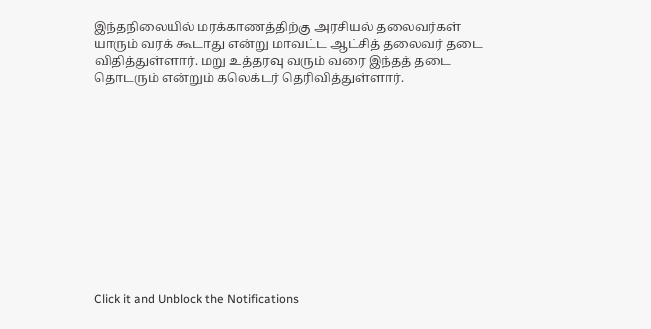இந்தநிலையில் மரக்காணத்திற்கு அரசியல் தலைவர்கள் யாரும் வரக் கூடாது என்று மாவட்ட ஆட்சித் தலைவர் தடை விதித்துள்ளார். மறு உத்தரவு வரும் வரை இந்தத் தடை தொடரும் என்றும் கலெக்டர் தெரிவித்துள்ளார்.












Click it and Unblock the Notifications